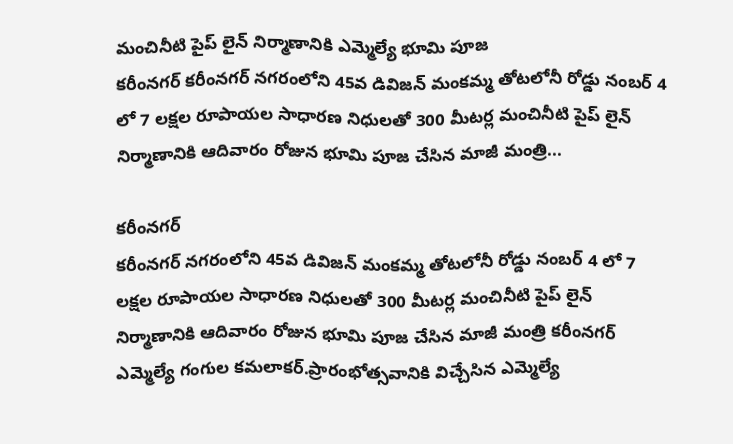మంచినీటి పైప్ లైన్ నిర్మాణానికి ఎమ్మెల్యే భూమి పూజ
కరీంనగర్ కరీంనగర్ నగరంలోని 45వ డివిజన్ మంకమ్మ తోటలోనీ రోడ్డు నంబర్ 4 లో 7 లక్షల రూపాయల సాధారణ నిధులతో 300 మీటర్ల మంచినీటి పైప్ లైన్ నిర్మాణానికి ఆదివారం రోజున భూమి పూజ చేసిన మాజీ మంత్రి...

కరీంనగర్
కరీంనగర్ నగరంలోని 45వ డివిజన్ మంకమ్మ తోటలోనీ రోడ్డు నంబర్ 4 లో 7 లక్షల రూపాయల సాధారణ నిధులతో 300 మీటర్ల మంచినీటి పైప్ లైన్ నిర్మాణానికి ఆదివారం రోజున భూమి పూజ చేసిన మాజీ మంత్రి కరీంనగర్ ఎమ్మెల్యే గంగుల కమలాకర్.ప్రారంభోత్సవానికి విచ్చేసిన ఎమ్మెల్యే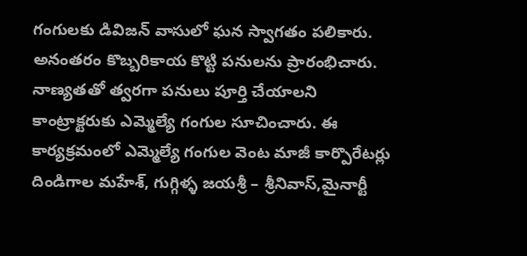గంగులకు డివిజన్ వాసులో ఘన స్వాగతం పలికారు. అనంతరం కొబ్బరికాయ కొట్టి పనులను ప్రారంభిచారు. నాణ్యతతో త్వరగా పనులు పూర్తి చేయాలని కాంట్రాక్టరుకు ఎమ్మెల్యే గంగుల సూచించారు. ఈ కార్యక్రమంలో ఎమ్మెల్యే గంగుల వెంట మాజీ కార్పొరేటర్లు దిండిగాల మహేశ్, గుగ్గిళ్ళ జయశ్రీ – శ్రీనివాస్,మైనార్టీ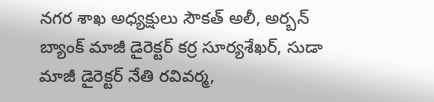నగర శాఖ అధ్యక్షులు సౌకత్ అలీ, అర్బన్ బ్యాంక్ మాజీ డైరెక్టర్ కర్ర సూర్యశేఖర్, సుడా మాజీ డైరెక్టర్ నేతి రవివర్మ,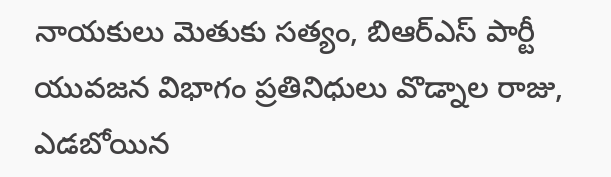నాయకులు మెతుకు సత్యం, బిఆర్ఎస్ పార్టీ యువజన విభాగం ప్రతినిధులు వొడ్నాల రాజు, ఎడబోయిన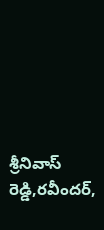శ్రీనివాస్ రెడ్డి,రవీందర్,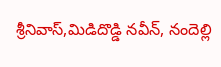శ్రీనివాస్,మిడిదొడ్డి నవీన్, నందెల్లి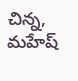చిన్న, మహేష్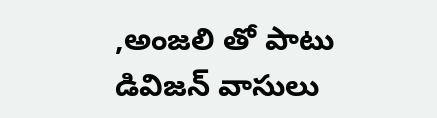,అంజలి తో పాటు డివిజన్ వాసులు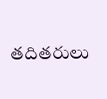తదితరులు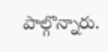పాల్గొన్నారు.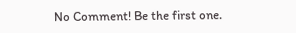No Comment! Be the first one.